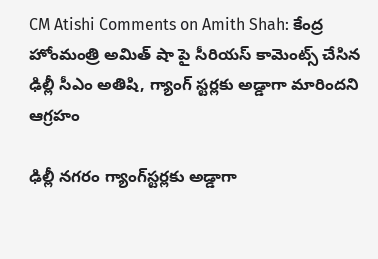CM Atishi Comments on Amith Shah: కేంద్ర హోంమంత్రి అమిత్ షా పై సీరియ‌స్ కామెంట్స్ చేసిన ఢిల్లీ సీఎం అతిషి, గ్యాంగ్ స్ట‌ర్ల‌కు అడ్డాగా మారింద‌ని ఆగ్ర‌హం

ఢిల్లీ నగరం గ్యాంగ్‌స్టర్లకు అడ్డాగా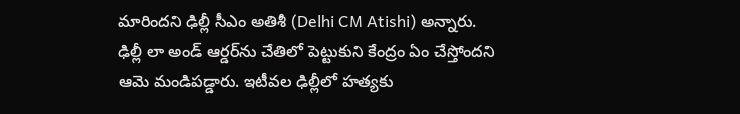మారిందని ఢిల్లీ సీఎం అతిశీ (Delhi CM Atishi) అన్నారు. ఢిల్లీ లా అండ్‌ ఆర్డర్‌ను చేతిలో పెట్టుకుని కేంద్రం ఏం చేస్తోందని ఆమె మండిపడ్డారు. ఇటీవల ఢిల్లీలో హత్యకు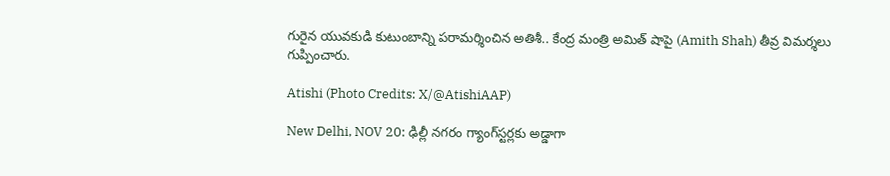గురైన యువకుడి కుటుంబాన్ని పరామర్శించిన అతిశీ.. కేంద్ర మంత్రి అమిత్‌ షాపై (Amith Shah) తీవ్ర విమర్శలు గుప్పించారు.

Atishi (Photo Credits: X/@AtishiAAP)

New Delhi, NOV 20: ఢిల్లీ నగరం గ్యాంగ్‌స్టర్లకు అడ్డాగా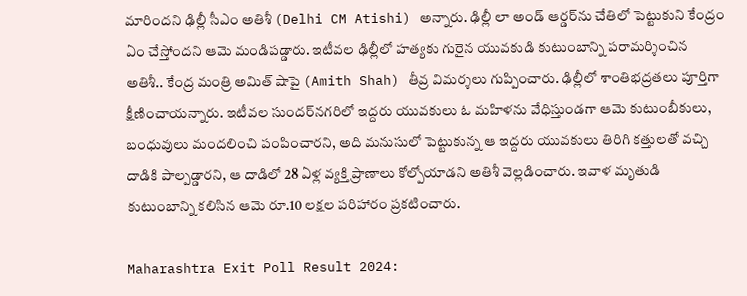మారిందని ఢిల్లీ సీఎం అతిశీ (Delhi CM Atishi) అన్నారు. ఢిల్లీ లా అండ్‌ ఆర్డర్‌ను చేతిలో పెట్టుకుని కేంద్రం ఏం చేస్తోందని ఆమె మండిపడ్డారు. ఇటీవల ఢిల్లీలో హత్యకు గురైన యువకుడి కుటుంబాన్ని పరామర్శించిన అతిశీ.. కేంద్ర మంత్రి అమిత్‌ షాపై (Amith Shah) తీవ్ర విమర్శలు గుప్పించారు. ఢిల్లీలో శాంతిభద్రతలు పూర్తిగా క్షీణించాయన్నారు. ఇటీవల సుందర్‌నగరిలో ఇద్దరు యువకులు ఓ మహిళను వేధిస్తుండగా ఆమె కుటుంబీకులు, బంధువులు మందలించి పంపించారని, అది మనుసులో పెట్టుకున్న ఆ ఇద్దరు యువకులు తిరిగి కత్తులతో వచ్చి దాడికి పాల్పడ్డారని, ఆ దాడిలో 28 ఏళ్ల వ్యక్తి ప్రాణాలు కోల్పోయాడని అతిశీ వెల్లడించారు. ఇవాళ మృతుడి కుటుంబాన్ని కలిసిన ఆమె రూ.10 లక్షల పరిహారం ప్రకటించారు.

Maharashtra Exit Poll Result 2024: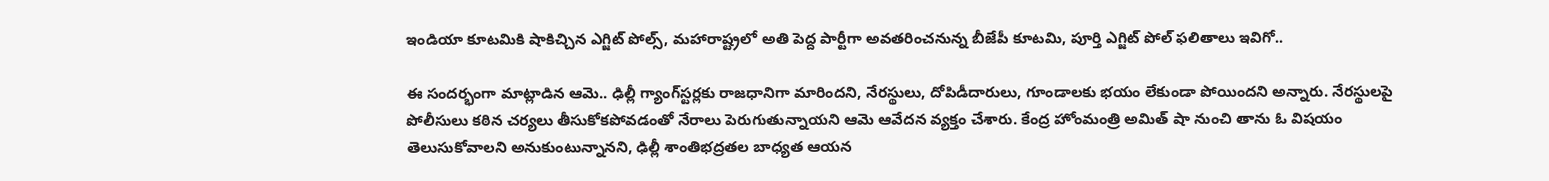ఇండియా కూటమికి షాకిచ్చిన ఎగ్జిట్ పోల్స్, మహారాష్ట్రలో అతి పెద్ద పార్టీగా అవతరించనున్న బీజేపీ కూటమి, పూర్తి ఎగ్జిట్ పోల్ ఫలితాలు ఇవిగో..

ఈ సందర్భంగా మాట్లాడిన ఆమె.. ఢిల్లీ గ్యాంగ్‌స్టర్లకు రాజధానిగా మారిందని, నేరస్థులు, దోపిడీదారులు, గూండాలకు భయం లేకుండా పోయిందని అన్నారు. నేరస్థులపై పోలీసులు కఠిన చర్యలు తీసుకోకపోవడంతో నేరాలు పెరుగుతున్నాయని ఆమె ఆవేదన వ్యక్తం చేశారు. కేంద్ర హోంమంత్రి అమిత్‌ షా నుంచి తాను ఓ విషయం తెలుసుకోవాలని అనుకుంటున్నానని, ఢిల్లీ శాంతిభద్రతల బాధ్యత ఆయన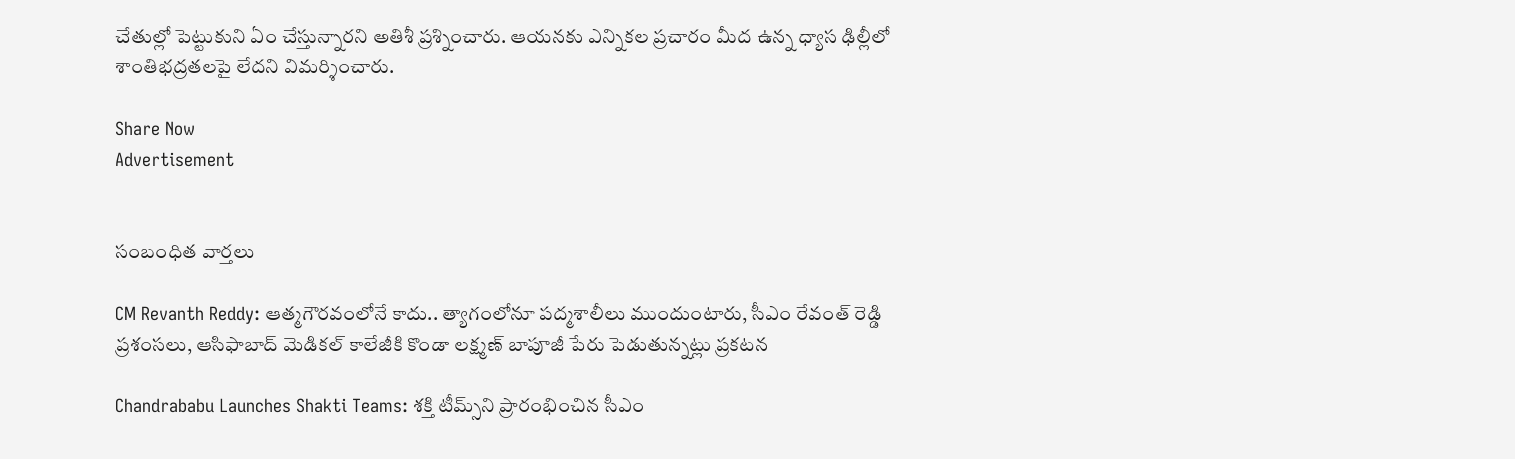చేతుల్లో పెట్టుకుని ఏం చేస్తున్నారని అతిశీ ప్రశ్నించారు. ఆయనకు ఎన్నికల ప్రచారం మీద ఉన్న ధ్యాస ఢిల్లీలో శాంతిభద్రతలపై లేదని విమర్శించారు.

Share Now
Advertisement


సంబంధిత వార్తలు

CM Revanth Reddy: ఆత్మగౌరవంలోనే కాదు.. త్యాగంలోనూ పద్మశాలీలు ముందుంటారు, సీఎం రేవంత్ రెడ్డి ప్రశంసలు, ఆసిఫాబాద్ మెడికల్ కాలేజీకి కొండా లక్ష్మణ్ బాపూజీ పేరు పెడుతున్నట్లు ప్రకటన

Chandrababu Launches Shakti Teams: శక్తి టీమ్స్‌ని ప్రారంభించిన సీఎం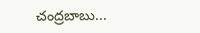చంద్రబాబు...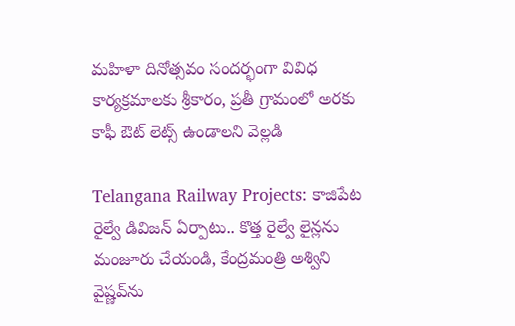మహిళా దినోత్సవం సందర్భంగా వివిధ కార్యక్రమాలకు శ్రీకారం, ప్రతీ గ్రామంలో అరకు కాఫీ ఔట్ లెట్స్‌ ఉండాలని వెల్లడి

Telangana Railway Projects: కాజిపేట రైల్వే డివిజన్ ఏర్పాటు.. కొత్త రైల్వే లైన్లను మంజూరు చేయండి, కేంద్రమంత్రి అశ్విని వైష్ణవ్‌ను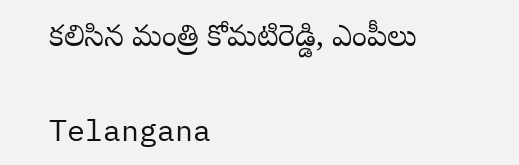కలిసిన మంత్రి కోమటిరెడ్డి, ఎంపీలు

Telangana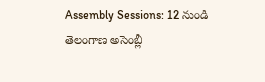Assembly Sessions: 12 నుండి తెలంగాణ అసెంబ్లీ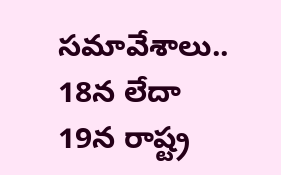సమావేశాలు.. 18న లేదా 19న రాష్ట్ర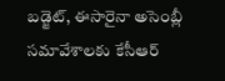బడ్జెట్, ఈసారైనా అసెంబ్లీ సమావేశాలకు కేసీఆర్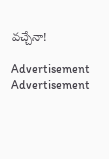వచ్చేనా!

Advertisement
Advertisement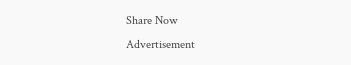Share Now
Advertisement